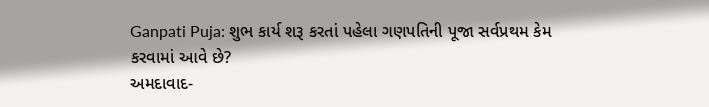Ganpati Puja: શુભ કાર્ય શરૂ કરતાં પહેલા ગણપતિની પૂજા સર્વપ્રથમ કેમ કરવામાં આવે છે?
અમદાવાદ-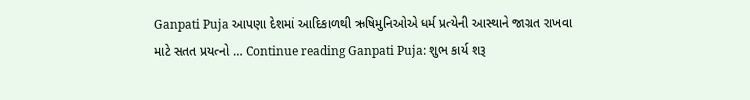Ganpati Puja આપણા દેશમાં આદિકાળથી ઋષિમુનિઓએ ધર્મ પ્રત્યેની આસ્થાને જાગ્રત રાખવા માટે સતત પ્રયત્નો … Continue reading Ganpati Puja: શુભ કાર્ય શરૂ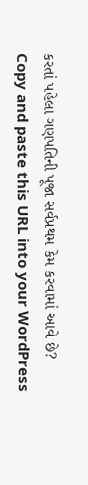કરતાં પહેલા ગણપતિની પૂજા સર્વપ્રથમ કેમ કરવામાં આવે છે?
Copy and paste this URL into your WordPress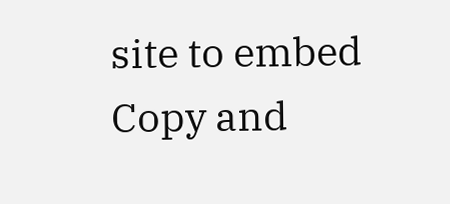site to embed
Copy and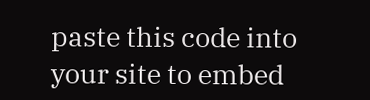paste this code into your site to embed